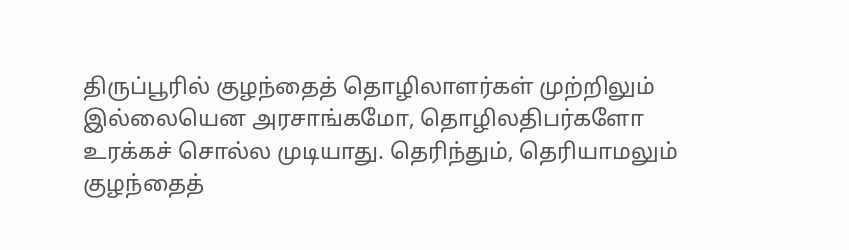திருப்பூரில் குழந்தைத் தொழிலாளர்கள் முற்றிலும் இல்லையென அரசாங்கமோ, தொழிலதிபர்களோ உரக்கச் சொல்ல முடியாது. தெரிந்தும், தெரியாமலும் குழந்தைத்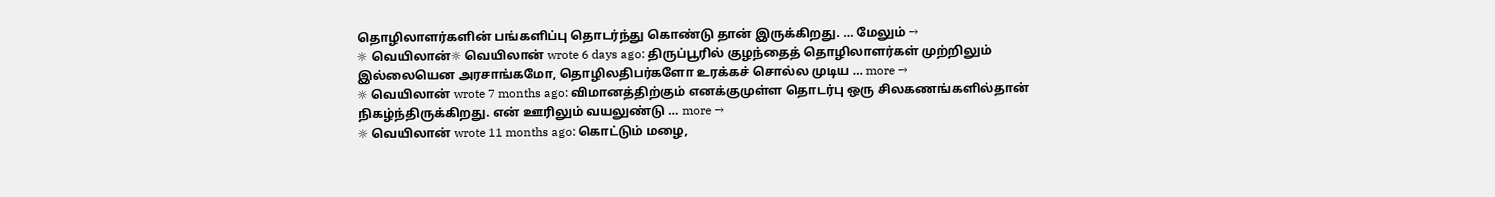தொழிலாளர்களின் பங்களிப்பு தொடர்ந்து கொண்டு தான் இருக்கிறது. … மேலும் →
☼ வெயிலான்☼ வெயிலான் wrote 6 days ago: திருப்பூரில் குழந்தைத் தொழிலாளர்கள் முற்றிலும் இல்லையென அரசாங்கமோ, தொழிலதிபர்களோ உரக்கச் சொல்ல முடிய … more →
☼ வெயிலான் wrote 7 months ago: விமானத்திற்கும் எனக்குமுள்ள தொடர்பு ஒரு சிலகணங்களில்தான் நிகழ்ந்திருக்கிறது. என் ஊரிலும் வயலுண்டு … more →
☼ வெயிலான் wrote 11 months ago: கொட்டும் மழை,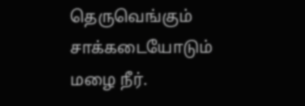தெருவெங்கும் சாக்கடையோடும் மழை நீர்.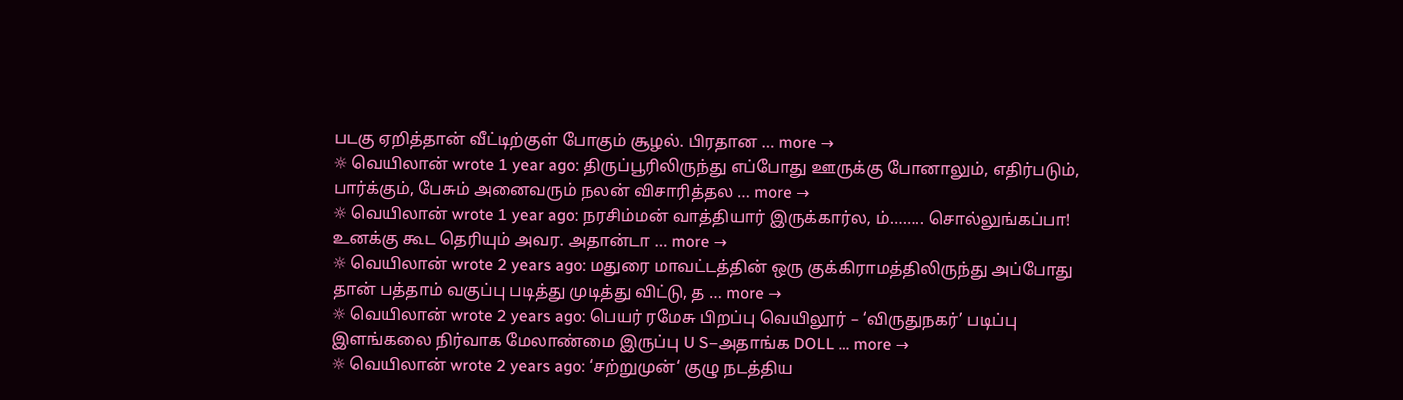படகு ஏறித்தான் வீட்டிற்குள் போகும் சூழல். பிரதான … more →
☼ வெயிலான் wrote 1 year ago: திருப்பூரிலிருந்து எப்போது ஊருக்கு போனாலும், எதிர்படும், பார்க்கும், பேசும் அனைவரும் நலன் விசாரித்தல … more →
☼ வெயிலான் wrote 1 year ago: நரசிம்மன் வாத்தியார் இருக்கார்ல, ம்…….. சொல்லுங்கப்பா! உனக்கு கூட தெரியும் அவர. அதான்டா … more →
☼ வெயிலான் wrote 2 years ago: மதுரை மாவட்டத்தின் ஒரு குக்கிராமத்திலிருந்து அப்போது தான் பத்தாம் வகுப்பு படித்து முடித்து விட்டு, த … more →
☼ வெயிலான் wrote 2 years ago: பெயர் ரமேசு பிறப்பு வெயிலூர் – ‘விருதுநகர்’ படிப்பு இளங்கலை நிர்வாக மேலாண்மை இருப்பு U S–அதாங்க DOLL … more →
☼ வெயிலான் wrote 2 years ago: ‘சற்றுமுன்‘ குழு நடத்திய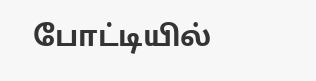போட்டியில்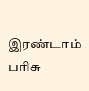இரண்டாம் பரிசு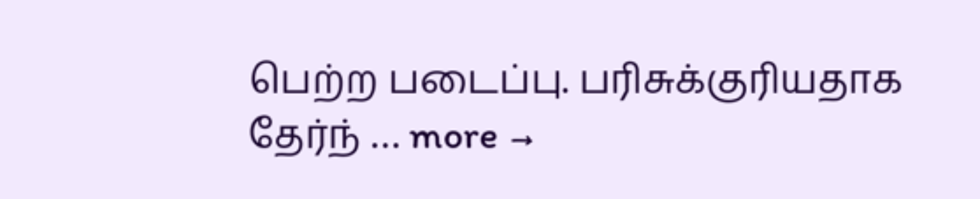பெற்ற படைப்பு. பரிசுக்குரியதாக தேர்ந் … more →